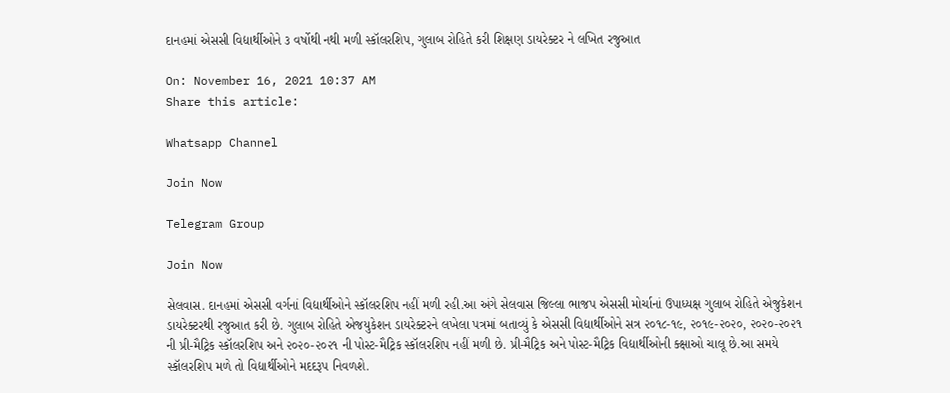દાનહમાં એસસી વિદ્યાર્થીઓને ૩ વર્ષોથી નથી મળી સ્કૉલરશિપ, ગુલાબ રોહિતે કરી શિક્ષણ ડાયરેક્ટર ને લખિત રજુઆત

On: November 16, 2021 10:37 AM
Share this article:

Whatsapp Channel

Join Now

Telegram Group

Join Now

સેલવાસ. દાનહમાં એસસી વર્ગનાં વિદ્યાર્થીઓને સ્કૉલરશિપ નહીં મળી રહી.આ અંગે સેલવાસ જિલ્લા ભાજપ એસસી મોર્ચાનાં ઉપાધ્યક્ષ ગુલાબ રોહિતે એજુકેશન ડાયરેક્ટરથી રજુઆત કરી છે. ગુલાબ રોહિતે એજયુકેશન ડાયરેક્ટરને લખેલા પત્રમાં બતાવ્યું કે એસસી વિદ્યાર્થીઓને સત્ર ૨૦૧૮-૧૯, ૨૦૧૯-૨૦૨૦, ૨૦૨૦-૨૦૨૧ ની પ્રી-મૈટ્રિક સ્કૉલરશિપ અને ૨૦૨૦-૨૦૨૧ ની પોસ્ટ-મૈટ્રિક સ્કૉલરશિપ નહીં મળી છે. પ્રી-મૈટ્રિક અને પોસ્ટ-મૈટ્રિક વિદ્યાર્થીઓની ક્ક્ષાઓ ચાલૂ છે.આ સમયે સ્કૉલરશિપ મળે તો વિદ્યાર્થીઓને મદદરૂપ નિવળશે.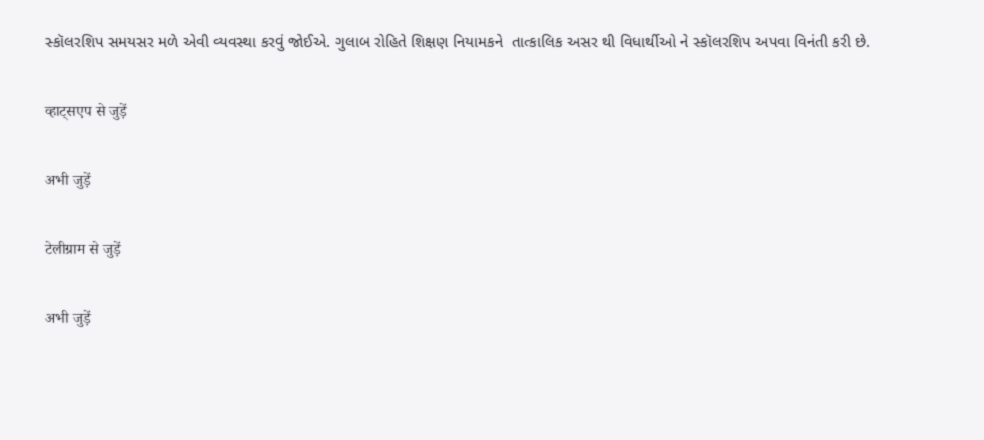સ્કૉલરશિપ સમયસર મળે એવી વ્યવસ્થા કરવું જોઈએ. ગુલાબ રોહિતે શિક્ષણ નિયામકને  તાત્કાલિક અસર થી વિધાર્થીઓ ને સ્કૉલરશિપ અપવા વિનંતી કરી છે.

व्हाट्सएप से जुड़ें

अभी जुड़ें

टेलीग्राम से जुड़ें

अभी जुड़ें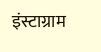इंस्टाग्राम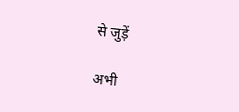से जुड़ें

अभी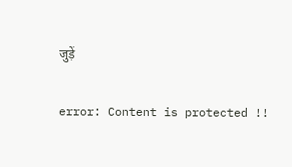जुड़ें

error: Content is protected !!